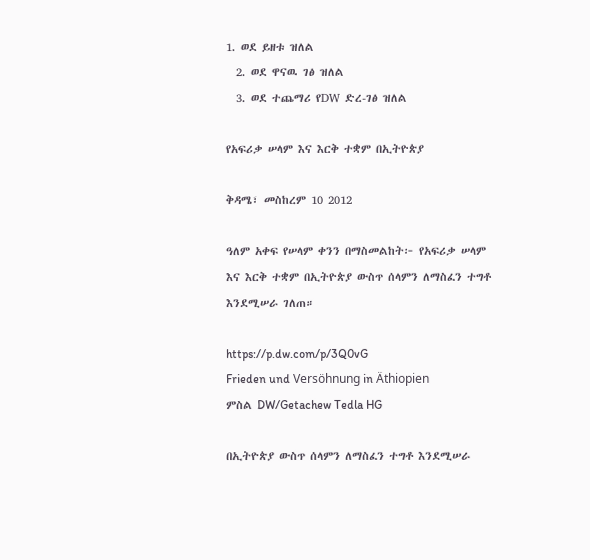1. ወደ ይዘቱ ዝለል
  2. ወደ ዋናዉ ገፅ ዝለል
  3. ወደ ተጨማሪ የDW ድረ-ገፅ ዝለል

የአፍሪቃ ሠላም እና እርቅ ተቋም በኢትዮጵያ

ቅዳሜ፣ መስከረም 10 2012

ዓለም አቀፍ የሠላም ቀንን በማስመልከት፦ የአፍሪቃ ሠላም እና እርቅ ተቋም በኢትዮጵያ ውስጥ ሰላምን ለማስፈን ተግቶ እንደሚሠራ ገለጠ።

https://p.dw.com/p/3Q0vG
Frieden und Versöhnung in Äthiopien
ምስል DW/Getachew Tedla HG

በኢትዮጵያ ውስጥ ሰላምን ለማስፈን ተግቶ እንደሚሠራ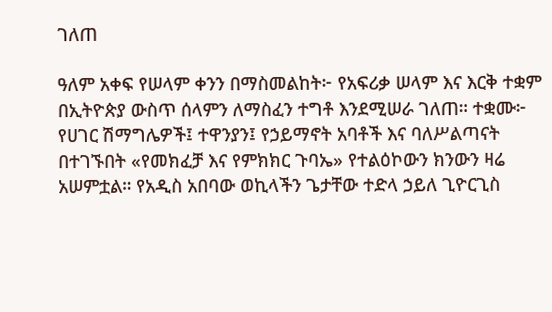ገለጠ

ዓለም አቀፍ የሠላም ቀንን በማስመልከት፦ የአፍሪቃ ሠላም እና እርቅ ተቋም በኢትዮጵያ ውስጥ ሰላምን ለማስፈን ተግቶ እንደሚሠራ ገለጠ። ተቋሙ፦ የሀገር ሽማግሌዎች፤ ተዋንያን፤ የኃይማኖት አባቶች እና ባለሥልጣናት በተገኙበት «የመክፈቻ እና የምክክር ጉባኤ» የተልዕኮውን ክንውን ዛሬ አሠምቷል። የአዲስ አበባው ወኪላችን ጌታቸው ተድላ ኃይለ ጊዮርጊስ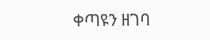ቀጣዩን ዘገባ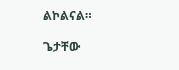ልኮልናል።

ጌታቸው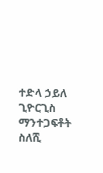ተድላ ኃይለ ጊዮርጊስ
ማንተጋፍቶት ስለሺ